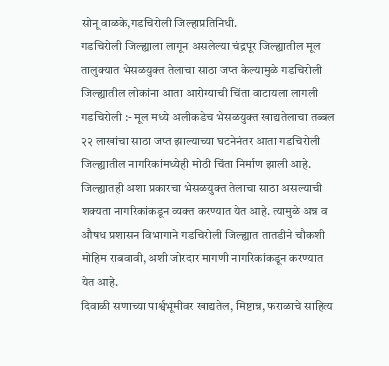सोनू वाळके,गडचिरोली जिल्हाप्रतिनिधी.
गडचिरोली जिल्ह्याला लागून असलेल्या चंद्रपूर जिल्ह्यातील मूल तालुक्यात भेसळयुक्त तेलाचा साठा जप्त केल्यामुळे गडचिरोली जिल्ह्यातील लोकांना आता आरोग्याची चिंता वाटायला लागली
गडचिरोली :- मूल मध्ये अलीकडेच भेसळयुक्त खाद्यतेलाचा तब्बल २२ लाखांचा साठा जप्त झाल्याच्या घटनेनंतर आता गडचिरोली जिल्ह्यातील नागरिकांमध्येही मोठी चिंता निर्माण झाली आहे. जिल्ह्यातही अशा प्रकारचा भेसळयुक्त तेलाचा साठा असल्याची शक्यता नागरिकांकडून व्यक्त करण्यात येत आहे. त्यामुळे अन्न व औषध प्रशासन विभागाने गडचिरोली जिल्ह्यात तातडीने चौकशी मोहिम राबवावी, अशी जोरदार मागणी नागरिकांकडून करण्यात येत आहे.
दिवाळी सणाच्या पार्श्वभूमीवर खाद्यतेल, मिष्टान्न, फराळाचे साहित्य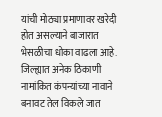यांची मोठ्या प्रमाणावर खरेदी होत असल्याने बाजारात भेसळीचा धोका वाढला आहे. जिल्ह्यात अनेक ठिकाणी नामांकित कंपन्यांच्या नावाने बनावट तेल विकले जात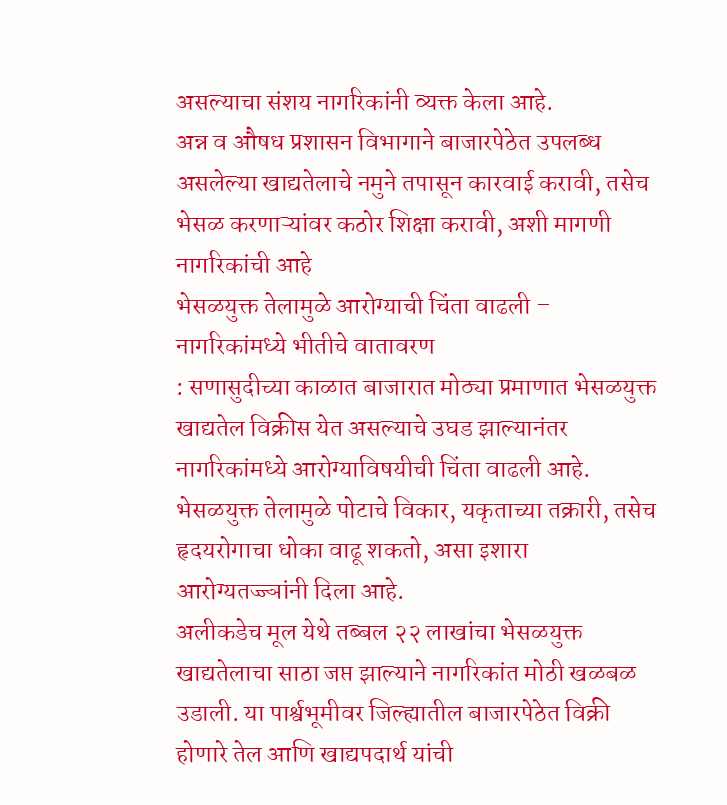असल्याचा संशय नागरिकांनी व्यक्त केला आहे.
अन्न व औषध प्रशासन विभागाने बाजारपेठेत उपलब्ध असलेल्या खाद्यतेलाचे नमुने तपासून कारवाई करावी, तसेच भेसळ करणाऱ्यांवर कठोर शिक्षा करावी, अशी मागणी नागरिकांची आहे
भेसळयुक्त तेलामुळे आरोग्याची चिंता वाढली – नागरिकांमध्ये भीतीचे वातावरण
: सणासुदीच्या काळात बाजारात मोठ्या प्रमाणात भेसळयुक्त खाद्यतेल विक्रीस येत असल्याचे उघड झाल्यानंतर नागरिकांमध्ये आरोग्याविषयीची चिंता वाढली आहे. भेसळयुक्त तेलामुळे पोटाचे विकार, यकृताच्या तक्रारी, तसेच हृदयरोगाचा धोका वाढू शकतो, असा इशारा आरोग्यतज्ज्ञांनी दिला आहे.
अलीकडेच मूल येथे तब्बल २२ लाखांचा भेसळयुक्त खाद्यतेलाचा साठा जप्त झाल्याने नागरिकांत मोठी खळबळ उडाली. या पार्श्वभूमीवर जिल्ह्यातील बाजारपेठेत विक्री होणारे तेल आणि खाद्यपदार्थ यांची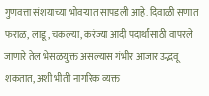गुणवत्ता संशयाच्या भोवऱ्यात सापडली आहे. दिवाळी सणात फराळ, लाडू, चकल्या, करंज्या आदी पदार्थांसाठी वापरले जाणारे तेल भेसळयुक्त असल्यास गंभीर आजार उद्भवू शकतात, अशी भीती नागरिक व्यक्त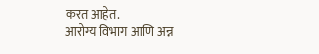करत आहेत.
आरोग्य विभाग आणि अन्न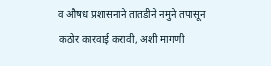व औषध प्रशासनाने तातडीने नमुने तपासून कठोर कारवाई करावी, अशी मागणी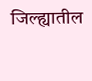जिल्ह्यातील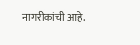नागरीकांची आहे.